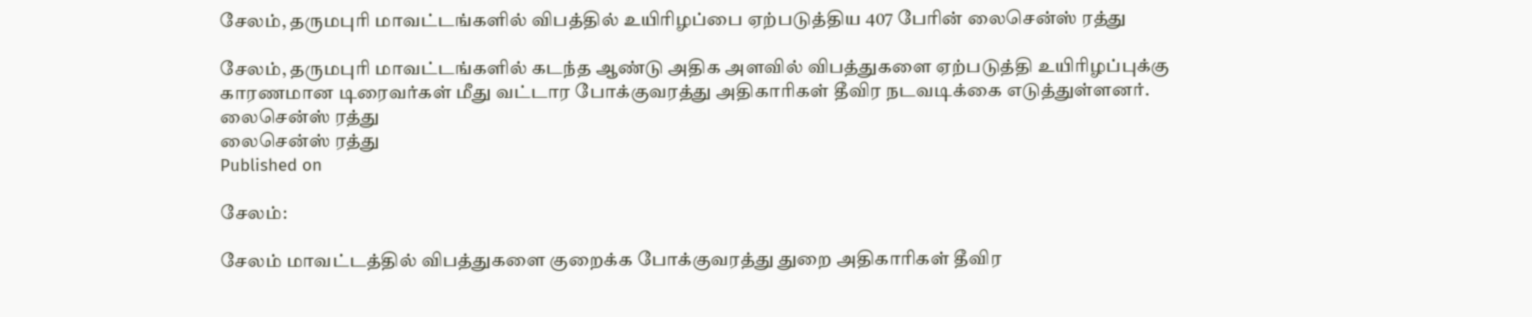சேலம், தருமபுரி மாவட்டங்களில் விபத்தில் உயிரிழப்பை ஏற்படுத்திய 407 பேரின் லைசென்ஸ் ரத்து

சேலம், தருமபுரி மாவட்டங்களில் கடந்த ஆண்டு அதிக அளவில் விபத்துகளை ஏற்படுத்தி உயிரிழப்புக்கு காரணமான டிரைவர்கள் மீது வட்டார போக்குவரத்து அதிகாரிகள் தீவிர நடவடிக்கை எடுத்துள்ளனர்.
லைசென்ஸ் ரத்து
லைசென்ஸ் ரத்து
Published on

சேலம்:

சேலம் மாவட்டத்தில் விபத்துகளை குறைக்க போக்குவரத்து துறை அதிகாரிகள் தீவிர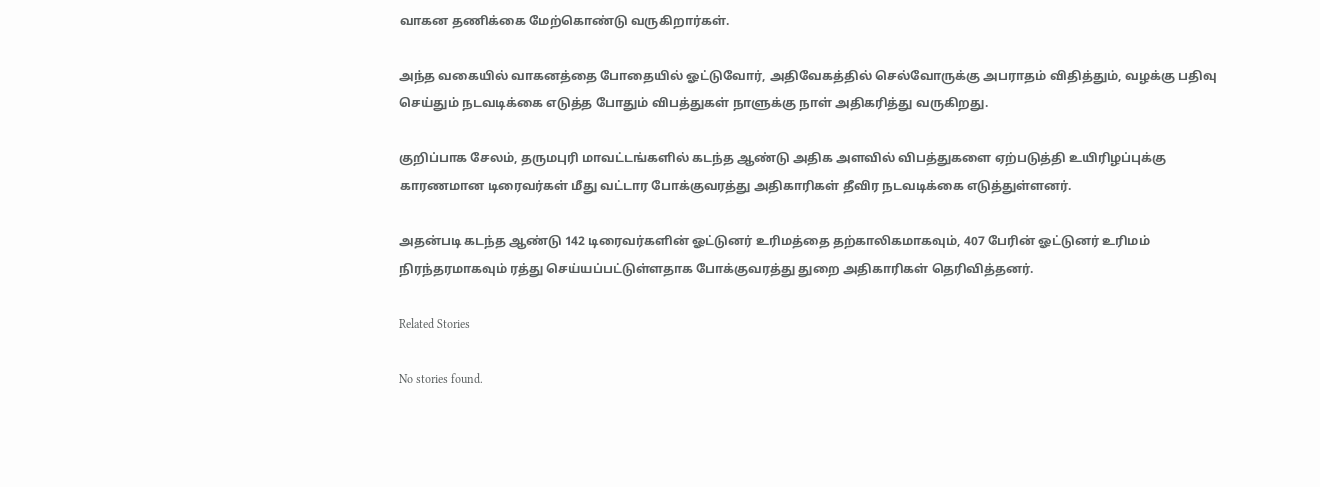வாகன தணிக்கை மேற்கொண்டு வருகிறார்கள்.

அந்த வகையில் வாகனத்தை போதையில் ஓட்டுவோர், அதிவேகத்தில் செல்வோருக்கு அபராதம் விதித்தும், வழக்கு பதிவு செய்தும் நடவடிக்கை எடுத்த போதும் விபத்துகள் நாளுக்கு நாள் அதிகரித்து வருகிறது.

குறிப்பாக சேலம், தருமபுரி மாவட்டங்களில் கடந்த ஆண்டு அதிக அளவில் விபத்துகளை ஏற்படுத்தி உயிரிழப்புக்கு காரணமான டிரைவர்கள் மீது வட்டார போக்குவரத்து அதிகாரிகள் தீவிர நடவடிக்கை எடுத்துள்ளனர்.

அதன்படி கடந்த ஆண்டு 142 டிரைவர்களின் ஓட்டுனர் உரிமத்தை தற்காலிகமாகவும், 407 பேரின் ஓட்டுனர் உரிமம் நிரந்தரமாகவும் ரத்து செய்யப்பட்டுள்ளதாக போக்குவரத்து துறை அதிகாரிகள் தெரிவித்தனர்.

Related Stories

No stories found.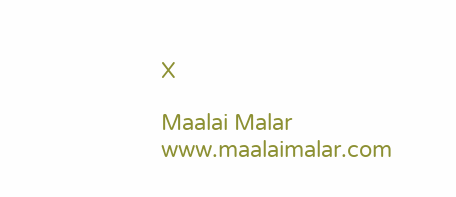X

Maalai Malar
www.maalaimalar.com